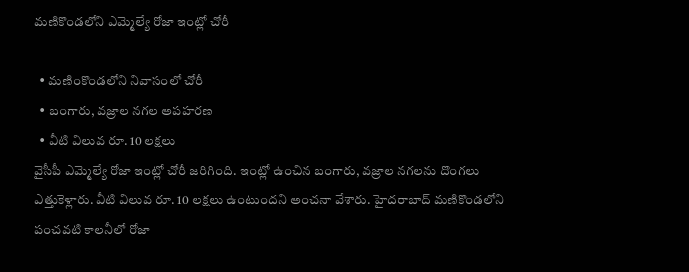మణికొండలోని ఎమ్మెల్యే రోజా ఇంట్లో చోరీ

  • మణింకొండలోని నివాసంలో చోరీ
  • బంగారు, వజ్రాల నగల అపహరణ
  • వీటి విలువ రూ. 10 లక్షలు
వైసీపీ ఎమ్మెల్యే రోజా ఇంట్లో చోరీ జరిగింది. ఇంట్లో ఉంచిన బంగారు, వజ్రాల నగలను దొంగలు ఎత్తుకెళ్లారు. వీటి విలువ రూ. 10 లక్షలు ఉంటుందని అంచనా వేశారు. హైదరాబాద్ మణికొండలోని పంచవటి కాలనీలో రోజా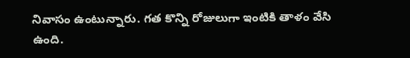నివాసం ఉంటున్నారు. గత కొన్ని రోజులుగా ఇంటికి తాళం వేసి ఉంది.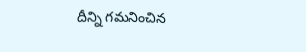దీన్ని గమనించిన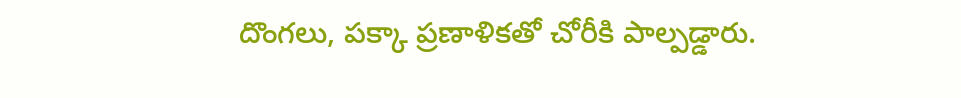దొంగలు, పక్కా ప్రణాళికతో చోరీకి పాల్పడ్డారు.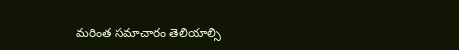మరింత సమాచారం తెలియాల్సి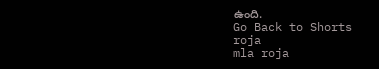ఉంది.
Go Back to Shorts
roja
mla roja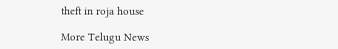theft in roja house

More Telugu News